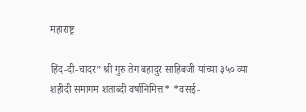महाराष्ट्र

हिंद-दी-चादर” श्री गुरु तेग बहादुर साहिबजी यांच्या ३५० व्या शहीदी समागम शताब्दी वर्षानिमित्त* *वसई-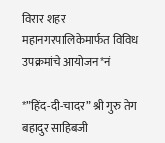विरार शहर महानगरपालिकेमार्फत विविध उपक्रमांचे आयोजन*नं

*”हिंद-दी-चादर” श्री गुरु तेग बहादुर साहिबजी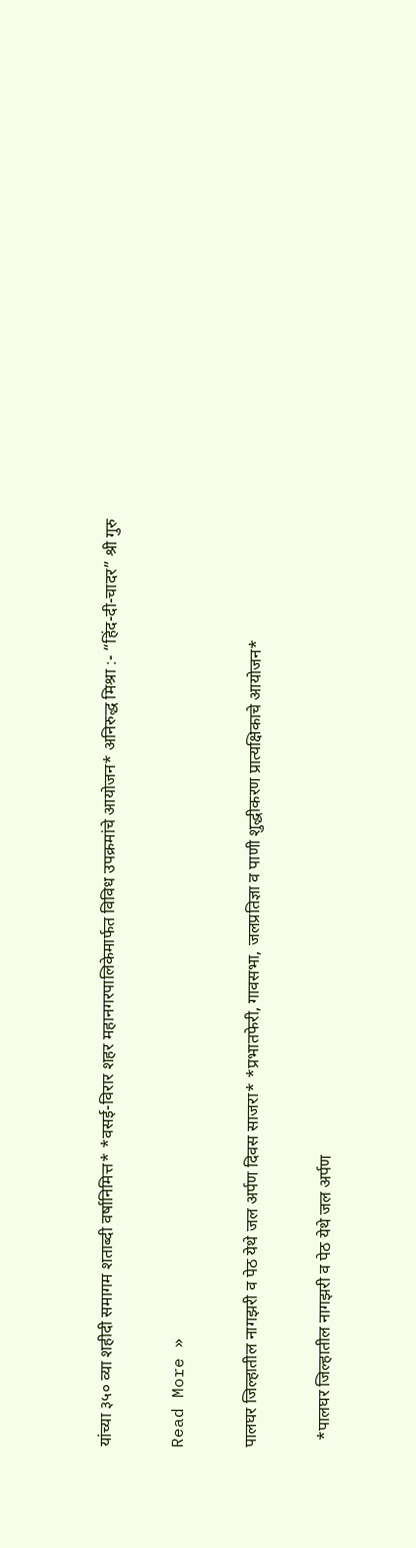यांच्या ३५० व्या शहीदी समागम शताब्दी वर्षानिमित्त* *वसई-विरार शहर महानगरपालिकेमार्फत विविध उपक्रमांचे आयोजन* अनिरुद्ध मिश्रा :- “हिंद-दी-चादर” श्री गुरु

Read More »

पालघर जिल्हातील नागझरी व पेठ येथे जल अर्पण दिवस साजरा* *प्रभातफेरी, गावसभा, जलप्रतिज्ञा व पाणी शुद्धीकरण प्रात्यक्षिकाचे आयोजन*

  *पालघर जिल्हातील नागझरी व पेठ येथे जल अर्पण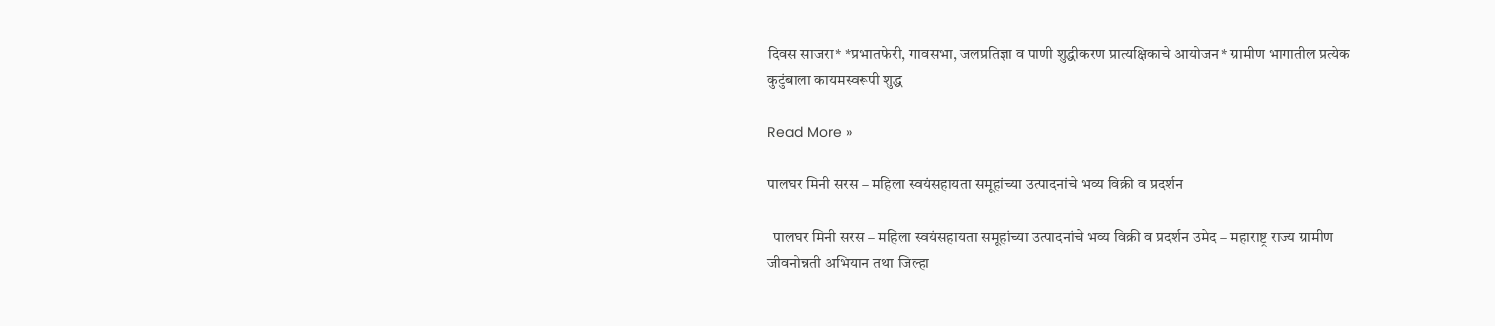दिवस साजरा* *प्रभातफेरी, गावसभा, जलप्रतिज्ञा व पाणी शुद्धीकरण प्रात्यक्षिकाचे आयोजन* ग्रामीण भागातील प्रत्येक कुटुंबाला कायमस्वरूपी शुद्ध

Read More »

पालघर मिनी सरस – महिला स्वयंसहायता समूहांच्या उत्पादनांचे भव्य विक्री व प्रदर्शन

  पालघर मिनी सरस – महिला स्वयंसहायता समूहांच्या उत्पादनांचे भव्य विक्री व प्रदर्शन उमेद – महाराष्ट्र राज्य ग्रामीण जीवनोन्नती अभियान तथा जिल्हा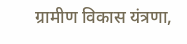ग्रामीण विकास यंत्रणा,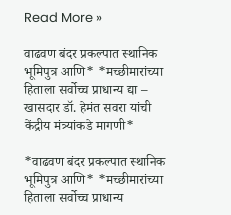Read More »

वाढवण बंदर प्रकल्पात स्थानिक भूमिपुत्र आणि* *मच्छीमारांच्या हिताला सर्वोच्च प्राधान्य द्या – खासदार डॉ. हेमंत सवरा यांची केंद्रीय मंत्र्यांकडे मागणी*

*वाढवण बंदर प्रकल्पात स्थानिक भूमिपुत्र आणि* *मच्छीमारांच्या हिताला सर्वोच्च प्राधान्य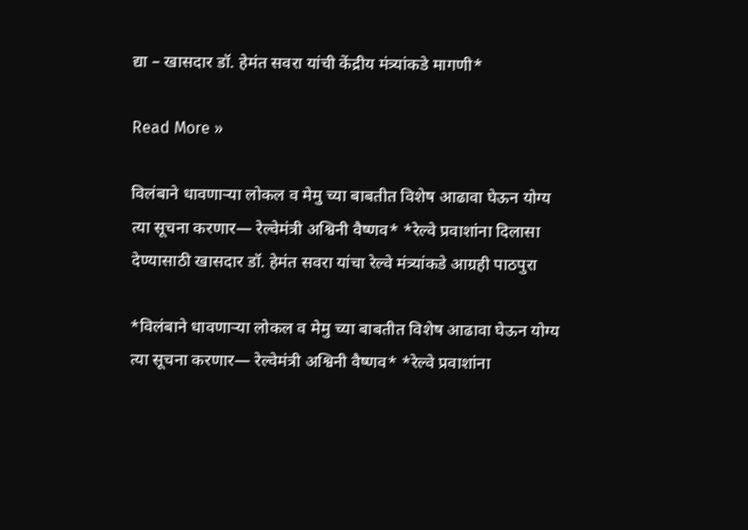द्या – खासदार डॉ. हेमंत सवरा यांची केंद्रीय मंत्र्यांकडे मागणी*

Read More »

विलंबाने धावणाऱ्या लोकल व मेमु च्या बाबतीत विशेष आढावा घेऊन योग्य त्या सूचना करणार— रेल्वेमंत्री अश्विनी वैष्णव* *रेल्वे प्रवाशांना दिलासा देण्यासाठी खासदार डॉ. हेमंत सवरा यांचा रेल्वे मंत्र्यांकडे आग्रही पाठपुरा

*विलंबाने धावणाऱ्या लोकल व मेमु च्या बाबतीत विशेष आढावा घेऊन योग्य त्या सूचना करणार— रेल्वेमंत्री अश्विनी वैष्णव* *रेल्वे प्रवाशांना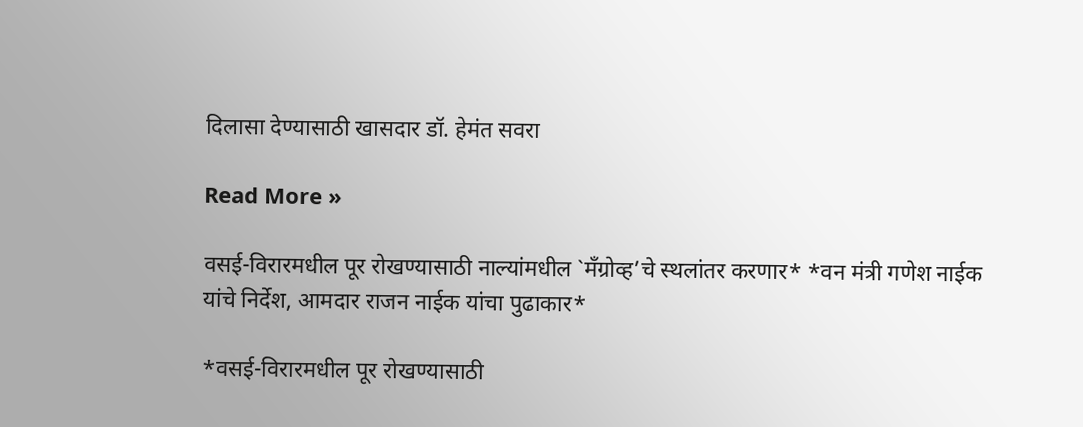दिलासा देण्यासाठी खासदार डॉ. हेमंत सवरा

Read More »

वसई-विरारमधील पूर रोखण्यासाठी नाल्यांमधील `मँग्रोव्ह’चे स्थलांतर करणार* *वन मंत्री गणेश नाईक यांचे निर्देश, आमदार राजन नाईक यांचा पुढाकार*

*वसई-विरारमधील पूर रोखण्यासाठी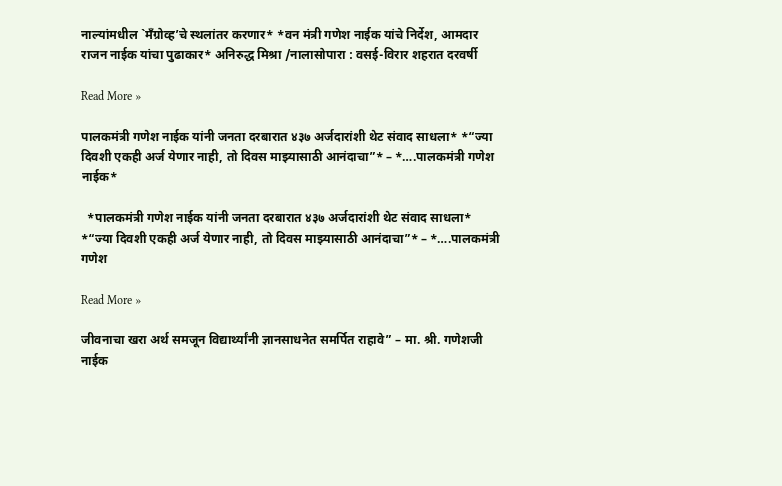नाल्यांमधील `मँग्रोव्ह’चे स्थलांतर करणार* *वन मंत्री गणेश नाईक यांचे निर्देश, आमदार राजन नाईक यांचा पुढाकार* अनिरुद्ध मिश्रा /नालासोपारा : वसई-विरार शहरात दरवर्षी

Read More »

पालकमंत्री गणेश नाईक यांनी जनता दरबारात ४३७ अर्जदारांशी थेट संवाद साधला* *“ज्या दिवशी एकही अर्ज येणार नाही, तो दिवस माझ्यासाठी आनंदाचा”* – *….पालकमंत्री गणेश नाईक*

  *पालकमंत्री गणेश नाईक यांनी जनता दरबारात ४३७ अर्जदारांशी थेट संवाद साधला* *“ज्या दिवशी एकही अर्ज येणार नाही, तो दिवस माझ्यासाठी आनंदाचा”* – *….पालकमंत्री गणेश

Read More »

जीवनाचा खरा अर्थ समजून विद्यार्थ्यांनी ज्ञानसाधनेत समर्पित राहावे” – मा. श्री. गणेशजी नाईक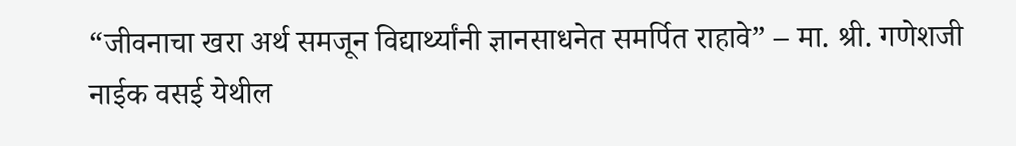“जीवनाचा खरा अर्थ समजून विद्यार्थ्यांनी ज्ञानसाधनेत समर्पित राहावे” – मा. श्री. गणेशजी नाईक वसई येथील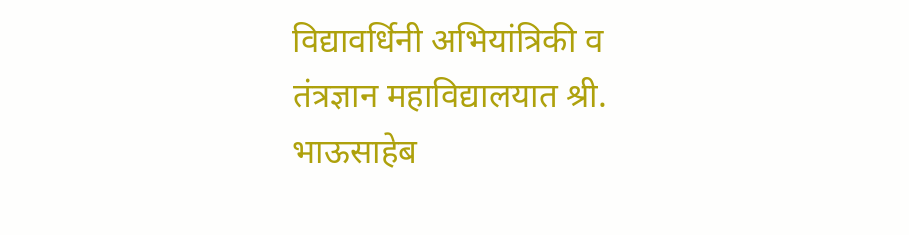विद्यावर्धिनी अभियांत्रिकी व तंत्रज्ञान महाविद्यालयात श्री. भाऊसाहेब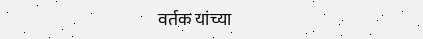वर्तक यांच्या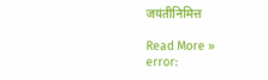जयंतीनिमित्त

Read More »
error: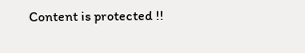Content is protected !!